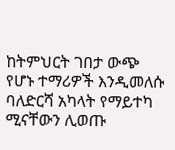ከትምህርት ገበታ ውጭ የሆኑ ተማሪዎች እንዲመለሱ ባለድርሻ አካላት የማይተካ ሚናቸውን ሊወጡ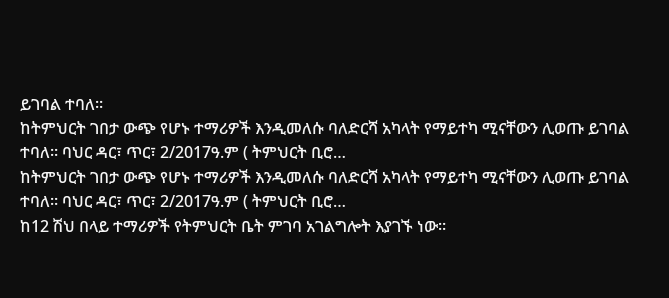ይገባል ተባለ።
ከትምህርት ገበታ ውጭ የሆኑ ተማሪዎች እንዲመለሱ ባለድርሻ አካላት የማይተካ ሚናቸውን ሊወጡ ይገባል ተባለ። ባህር ዳር፣ ጥር፣ 2/2017ዓ.ም ( ትምህርት ቢሮ…
ከትምህርት ገበታ ውጭ የሆኑ ተማሪዎች እንዲመለሱ ባለድርሻ አካላት የማይተካ ሚናቸውን ሊወጡ ይገባል ተባለ። ባህር ዳር፣ ጥር፣ 2/2017ዓ.ም ( ትምህርት ቢሮ…
ከ12 ሽህ በላይ ተማሪዎች የትምህርት ቤት ምገባ አገልግሎት እያገኙ ነው።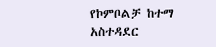የኮምቦልቻ ከተማ አስተዳደር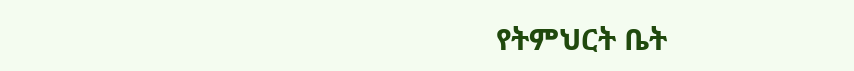የትምህርት ቤት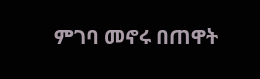ምገባ መኖሩ በጠዋት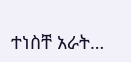ተነስቸ አራት…